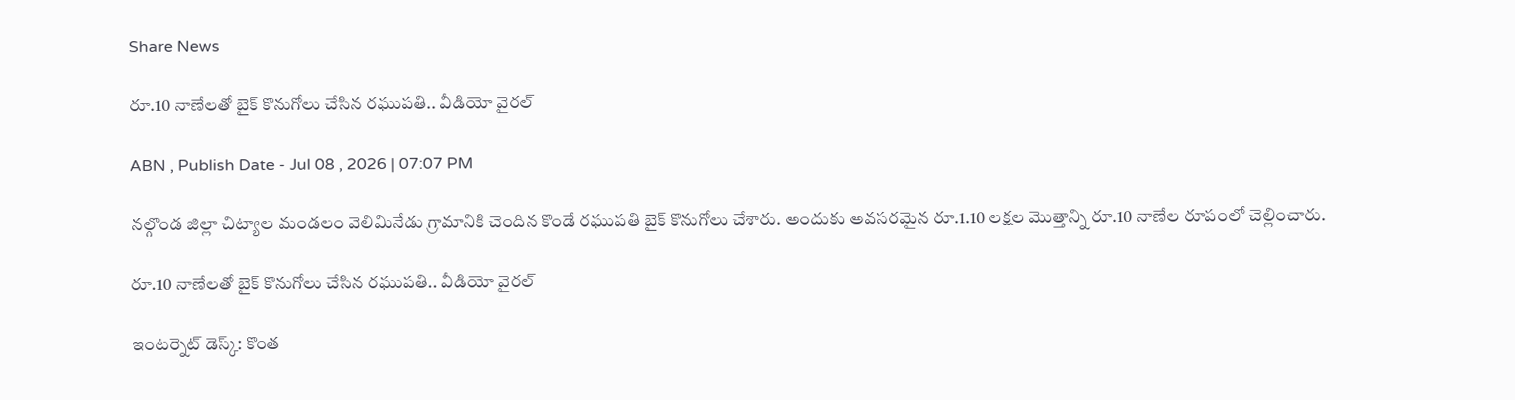Share News

రూ.10 నాణేలతో బైక్ కొనుగోలు చేసిన రఘుపతి.. వీడియో వైరల్

ABN , Publish Date - Jul 08 , 2026 | 07:07 PM

నల్గొండ జిల్లా చిట్యాల మండలం వెలిమినేడు గ్రామానికి చెందిన కొండే రఘుపతి బైక్ కొనుగోలు చేశారు. అందుకు అవసరమైన రూ.1.10 లక్షల మొత్తాన్ని రూ.10 నాణేల రూపంలో చెల్లించారు.

రూ.10 నాణేలతో బైక్ కొనుగోలు చేసిన రఘుపతి.. వీడియో వైరల్

ఇంటర్నెట్ డెస్క్: కొంత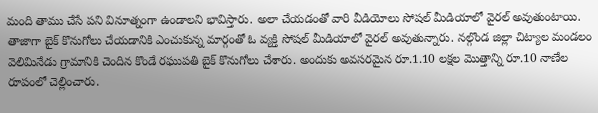మంది తాము చేసే పని వినూత్నంగా ఉండాలని భావిస్తారు. అలా చేయడంతో వారి వీడియోలు సోషల్ మీడియాలో వైరల్ అవుతుంటాయి. తాజాగా బైక్ కొనుగోలు చేయడానికి ఎంచుకున్న మార్గంతో ఓ వ్యక్తి సోషల్ మీడియాలో వైరల్ అవుతున్నారు. నల్గొండ జిల్లా చిట్యాల మండలం వెలిమినేడు గ్రామానికి చెందిన కొండే రఘుపతి బైక్ కొనుగోలు చేశారు. అందుకు అవసరమైన రూ.1.10 లక్షల మొత్తాన్ని రూ.10 నాణేల రూపంలో చెల్లించారు.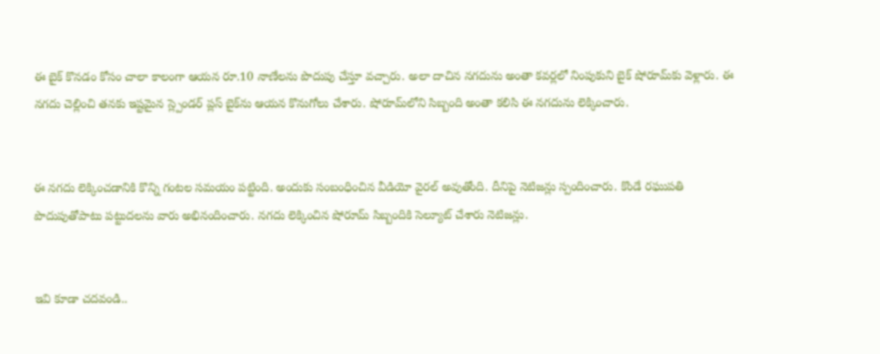ఈ బైక్ కొనడం కోసం చాలా కాలంగా ఆయన రూ.10 నాణేలను పొదుపు చేస్తూ వచ్చారు. అలా దాచిన నగదును అంతా కవర్లలో నింపుకుని బైక్ షోరూమ్‌కు వెళ్లారు. ఈ నగదు చెల్లించి తనకు ఇష్టమైన స్ల్పెండర్ ప్లస్ బైక్‌‌ను ఆయన కొనుగోలు చేశారు. షోరూమ్‌లోని సిబ్బంది అంతా కలిసి ఈ నగదును లెక్కించారు.


ఈ నగదు లెక్కించడానికి కొన్ని గంటల సమయం పట్టింది. అందుకు సంబంధించిన వీడియో వైరల్ అవుతోంది. దీనిపై నెటిజన్లు స్పందించారు. కొండే రఘుపతి పొదుపుతోపాటు పట్టుదలను వారు అభినందించారు. నగదు లెక్కించిన షోరూమ్ సిబ్బందికి సెల్యూట్ చేశారు నెటిజన్లు.


ఇవి కూడా చదవండి..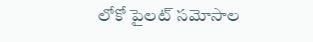లోకో పైలట్ సమోసాల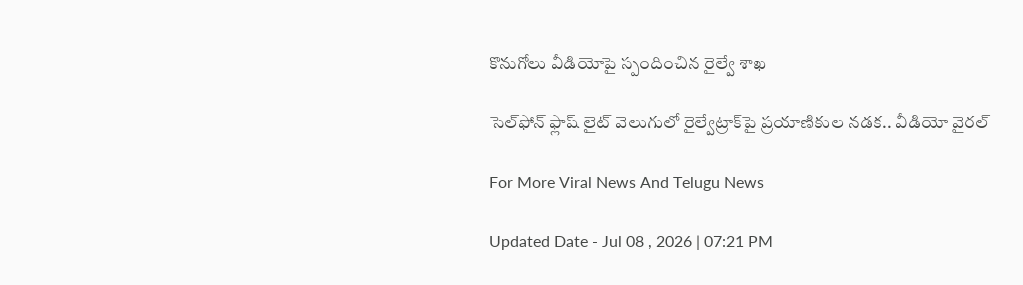కొనుగోలు వీడియోపై స్పందించిన రైల్వే శాఖ

సెల్‌ఫోన్ ఫ్లాష్ లైట్ వెలుగులో రైల్వేట్రాక్‌‌పై ప్రయాణికుల నడక.. వీడియో వైరల్

For More Viral News And Telugu News

Updated Date - Jul 08 , 2026 | 07:21 PM